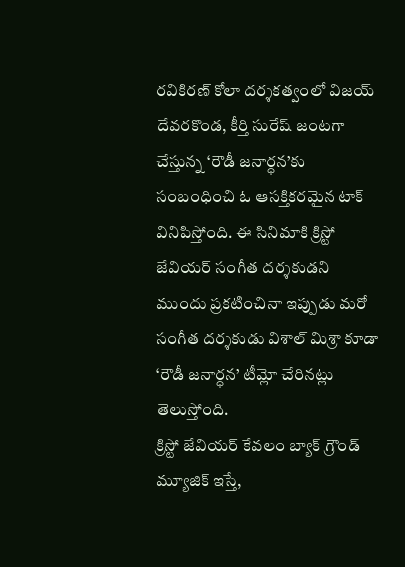రవికిరణ్ కోలా దర్శకత్వంలో విజయ్ దేవరకొండ, కీర్తి సురేష్ జంటగా చేస్తున్న ‘రౌడీ జనార్ధన’కు సంబంధించి ఓ ఆసక్తికరమైన టాక్ వినిపిస్తోంది. ఈ సినిమాకి క్రిస్టో జేవియర్ సంగీత దర్శకుడని ముందు ప్రకటించినా ఇప్పుడు మరో సంగీత దర్శకుడు విశాల్ మిశ్రా కూడా ‘రౌడీ జనార్ధన’ టీమ్లో చేరినట్లు తెలుస్తోంది.
క్రిస్టో జేవియర్ కేవలం బ్యాక్ గ్రౌండ్ మ్యూజిక్ ఇస్తే,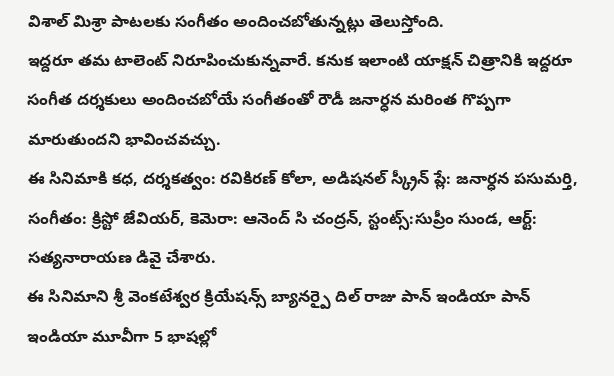విశాల్ మిశ్రా పాటలకు సంగీతం అందించబోతున్నట్లు తెలుస్తోంది.
ఇద్దరూ తమ టాలెంట్ నిరూపించుకున్నవారే. కనుక ఇలాంటి యాక్షన్ చిత్రానికి ఇద్దరూ సంగీత దర్శకులు అందించబోయే సంగీతంతో రౌడీ జనార్ధన మరింత గొప్పగా మారుతుందని భావించవచ్చు.
ఈ సినిమాకి కధ, దర్శకత్వం: రవికిరణ్ కోలా, అడిషనల్ స్క్రీన్ ప్లే: జనార్ధన పసుమర్తి, సంగీతం: క్రిస్టో జేవియర్, కెమెరా: ఆనెంద్ సి చంద్రన్, స్టంట్స్:సుప్రీం సుండ, ఆర్ట్: సత్యనారాయణ డివై చేశారు.
ఈ సినిమాని శ్రీ వెంకటేశ్వర క్రియేషన్స్ బ్యానర్పై దిల్ రాజు పాన్ ఇండియా పాన్ ఇండియా మూవీగా 5 భాషల్లో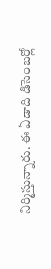నిర్మిస్తున్నారు. ఈ ఏడాది డిసెంబర్లో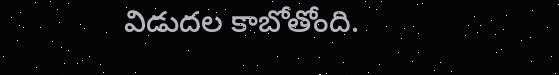విడుదల కాబోతోంది.